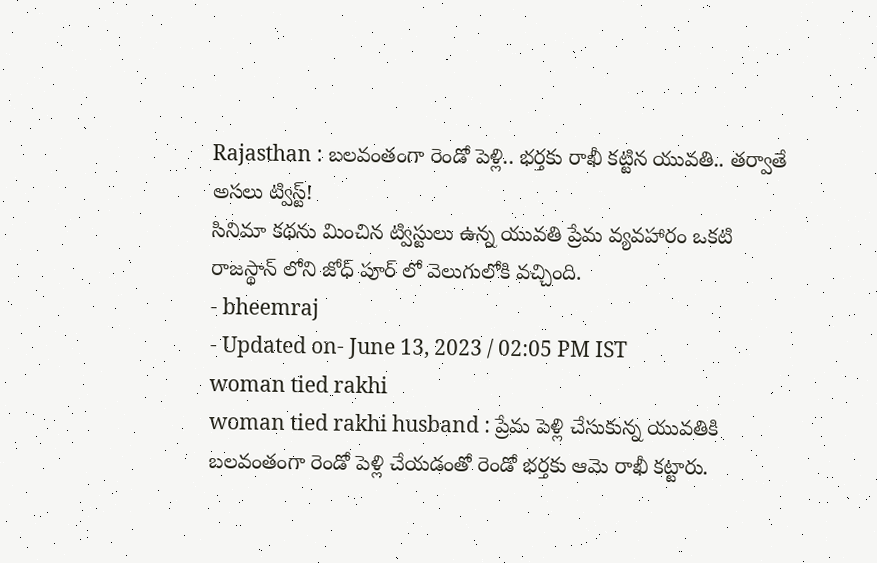Rajasthan : బలవంతంగా రెండో పెళ్లి.. భర్తకు రాఖీ కట్టిన యువతి.. తర్వాతే అసలు ట్విస్ట్!
సినిమా కథను మించిన ట్విస్టులు ఉన్న యువతి ప్రేమ వ్యవహారం ఒకటి రాజస్థాన్ లోని జోధ్ పూర్ లో వెలుగులోకి వచ్చింది.
- bheemraj
- Updated on- June 13, 2023 / 02:05 PM IST
woman tied rakhi
woman tied rakhi husband : ప్రేమ పెళ్లి చేసుకున్న యువతికి బలవంతంగా రెండో పెళ్లి చేయడంతో రెండో భర్తకు ఆమె రాఖీ కట్టారు.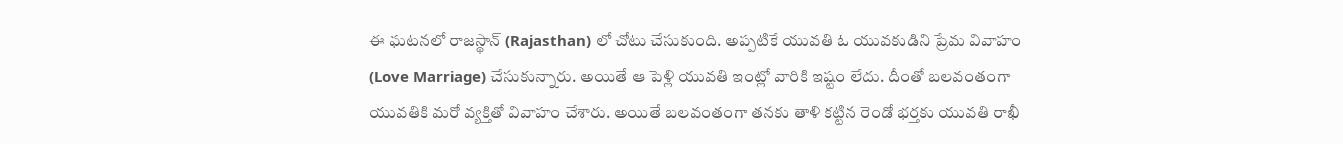ఈ ఘటనలో రాజస్థాన్ (Rajasthan) లో చోటు చేసుకుంది. అప్పటికే యువతి ఓ యువకుడిని ప్రేమ వివాహం (Love Marriage) చేసుకున్నారు. అయితే ఆ పెళ్లి యువతి ఇంట్లో వారికి ఇష్టం లేదు. దీంతో బలవంతంగా యువతికి మరో వ్యక్తితో వివాహం చేశారు. అయితే బలవంతంగా తనకు తాళి కట్టిన రెండో భర్తకు యువతి రాఖీ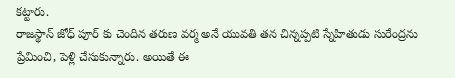కట్టారు.
రాజస్థాన్ జోధ్ పూర్ కు చెందిన తరుణ వర్మ అనే యువతి తన చిన్నప్పటి స్నేహితుడు సురేంద్రను ప్రేమించి, పెళ్లి చేసుకున్నారు. అయితే ఈ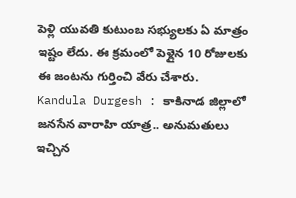పెళ్లి యువతి కుటుంబ సభ్యులకు ఏ మాత్రం ఇష్టం లేదు. ఈ క్రమంలో పెళ్లైన 10 రోజులకు ఈ జంటను గుర్తించి వేరు చేశారు.
Kandula Durgesh : కాకినాడ జిల్లాలో జనసేన వారాహి యాత్ర.. అనుమతులు ఇచ్చిన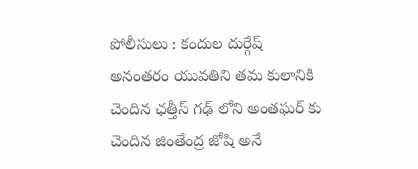పోలీసులు : కందుల దుర్గేష్
అనంతరం యువతిని తమ కులానికి చెందిన ఛత్తీస్ గఢ్ లోని అంతఘర్ కు చెందిన జింతేంద్ర జోషి అనే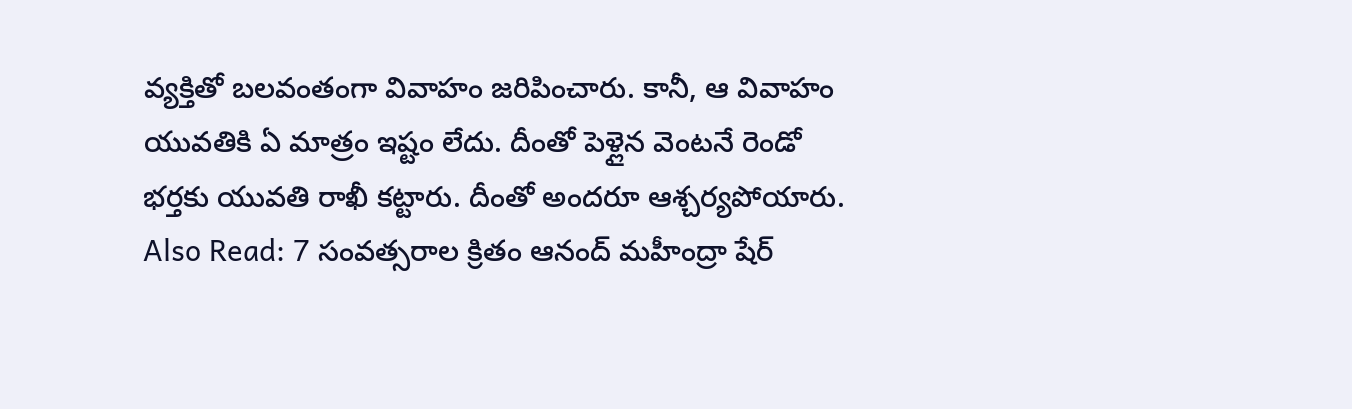వ్యక్తితో బలవంతంగా వివాహం జరిపించారు. కానీ, ఆ వివాహం యువతికి ఏ మాత్రం ఇష్టం లేదు. దీంతో పెళ్లైన వెంటనే రెండో భర్తకు యువతి రాఖీ కట్టారు. దీంతో అందరూ ఆశ్చర్యపోయారు.
Also Read: 7 సంవత్సరాల క్రితం ఆనంద్ మహీంద్రా షేర్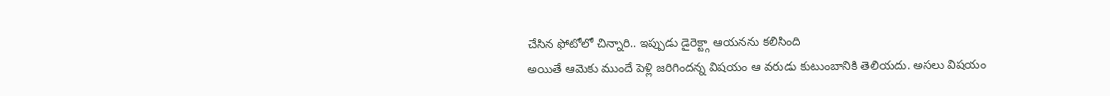చేసిన ఫోటోలో చిన్నారి.. ఇప్పుడు డైరెక్ట్గా ఆయనను కలిసింది
అయితే ఆమెకు ముందే పెళ్లి జరిగిందన్న విషయం ఆ వరుడు కుటుంబానికి తెలియదు. అసలు విషయం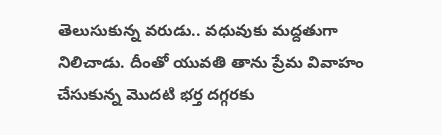తెలుసుకున్న వరుడు.. వధువుకు మద్దతుగా నిలిచాడు. దీంతో యువతి తాను ప్రేమ వివాహం చేసుకున్న మొదటి భర్త దగ్గరకు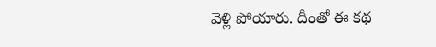వెళ్లి పోయారు. దీంతో ఈ కథ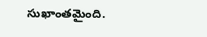సుఖాంతమైంది.